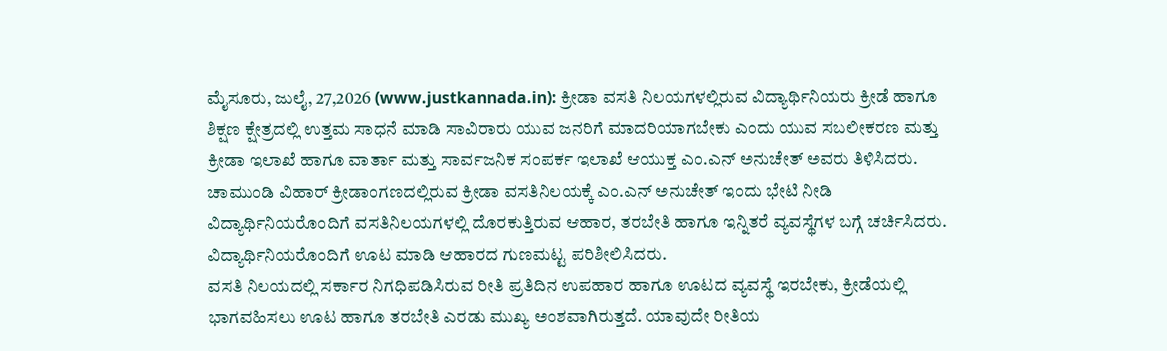ಮೈಸೂರು, ಜುಲೈ, 27,2026 (www.justkannada.in): ಕ್ರೀಡಾ ವಸತಿ ನಿಲಯಗಳಲ್ಲಿರುವ ವಿದ್ಯಾರ್ಥಿನಿಯರು ಕ್ರೀಡೆ ಹಾಗೂ ಶಿಕ್ಷಣ ಕ್ಷೇತ್ರದಲ್ಲಿ ಉತ್ತಮ ಸಾಧನೆ ಮಾಡಿ ಸಾವಿರಾರು ಯುವ ಜನರಿಗೆ ಮಾದರಿಯಾಗಬೇಕು ಎಂದು ಯುವ ಸಬಲೀಕರಣ ಮತ್ತು ಕ್ರೀಡಾ ಇಲಾಖೆ ಹಾಗೂ ವಾರ್ತಾ ಮತ್ತು ಸಾರ್ವಜನಿಕ ಸಂಪರ್ಕ ಇಲಾಖೆ ಆಯುಕ್ತ ಎಂ.ಎನ್ ಅನುಚೇತ್ ಅವರು ತಿಳಿಸಿದರು.
ಚಾಮುಂಡಿ ವಿಹಾರ್ ಕ್ರೀಡಾಂಗಣದಲ್ಲಿರುವ ಕ್ರೀಡಾ ವಸತಿನಿಲಯಕ್ಕೆ ಎಂ.ಎನ್ ಅನುಚೇತ್ ಇಂದು ಭೇಟಿ ನೀಡಿ ವಿದ್ಯಾರ್ಥಿನಿಯರೊಂದಿಗೆ ವಸತಿನಿಲಯಗಳಲ್ಲಿ ದೊರಕುತ್ತಿರುವ ಆಹಾರ, ತರಬೇತಿ ಹಾಗೂ ಇನ್ನಿತರೆ ವ್ಯವಸ್ಥೆಗಳ ಬಗ್ಗೆ ಚರ್ಚಿಸಿದರು. ವಿದ್ಯಾರ್ಥಿನಿಯರೊಂದಿಗೆ ಊಟ ಮಾಡಿ ಆಹಾರದ ಗುಣಮಟ್ಟ ಪರಿಶೀಲಿಸಿದರು.
ವಸತಿ ನಿಲಯದಲ್ಲಿ ಸರ್ಕಾರ ನಿಗಧಿಪಡಿಸಿರುವ ರೀತಿ ಪ್ರತಿದಿನ ಉಪಹಾರ ಹಾಗೂ ಊಟದ ವ್ಯವಸ್ಥೆ ಇರಬೇಕು, ಕ್ರೀಡೆಯಲ್ಲಿ ಭಾಗವಹಿಸಲು ಊಟ ಹಾಗೂ ತರಬೇತಿ ಎರಡು ಮುಖ್ಯ ಅಂಶವಾಗಿರುತ್ತದೆ. ಯಾವುದೇ ರೀತಿಯ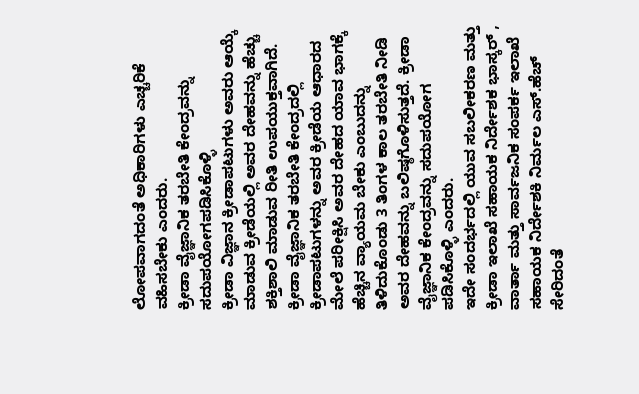ಲೋಪವಾಗದಂತೆ ಅಧಿಕಾರಿಗಳು ಎಚ್ಚರಿಕೆ ವಹಿಸಬೇಕು ಎಂದರು.
ಕ್ರೀಡಾ ವೈಜ್ಞಾನಿಕ ತರಬೇತಿ ಕೇಂದ್ರವನ್ನು ಸದುಪಯೋಗಪಡಿಸಿಕೊಳ್ಳಿ
ಕ್ರೀಡಾ ವಿಜ್ಞಾನ ಕ್ರೀಡಾಪಟುಗಳು ಅವರು ಆಯ್ಕೆ ಮಾಡುವ ಕ್ರೀಡೆಯಲ್ಲಿ ಅವರ ದೇಹವನ್ನು ಹೆಚ್ಚು ಶಕ್ತಿಶಾಲಿ ಮಾಡುವ ರೀತಿ ಉಪಯುಕ್ತವಾಗಿದೆ. ಕ್ರೀಡಾ ವೈಜ್ಞಾನಿಕ ತರಬೇತಿ ಕೇಂದ್ರದಲ್ಲಿ ಕ್ರೀಡಾಪಟುಗಳನ್ನು ಅವರ ಕ್ರೀಡೆಯ ಆಧಾರದ ಮೇಲೆ ಪರೀಕ್ಷಿಸಿ ಅವರ ದೇಹದ ಯಾವ ಭಾಗಕ್ಕೆ ಹೆಚ್ಚಿನ ವ್ಯಾಯಮ ಬೇಕು ಎಂಬುದನ್ನು ತಿಳಿದುಕೊಂಡು 3 ತಿಂಗಳ ಕಾಲ ತರಬೇತಿ ನೀಡಿ ಅವರ ದೇಹವನ್ನು ಬಲಿಷ್ಠಗೊಳಿಸುತ್ತದೆ. ಕ್ರೀಡಾ ವೈಜ್ಞಾನಿಕ ಕೇಂದ್ರವನ್ನು ಸದುಪಯೋಗ ಪಡಿಸಿಕೊಳ್ಳಿ ಎಂದರು.
ಇದೇ ಸಂದರ್ಭದಲ್ಲಿ ಯುವ ಸಬಲೀಕರಣ ಮತ್ತು ಕ್ರೀಡಾ ಇಲಾಖೆ ಸಹಾಯಕ ನಿರ್ದೇಶಕ ಭಾಸ್ಕರ್ , ವಾರ್ತಾ ಮತ್ತು ಸಾರ್ವಜನಿಕ ಸಂಪರ್ಕ ಇಲಾಖೆ ಸಹಾಯಕ ನಿರ್ದೇಶಕಿ ನಿರ್ಮಲ ಎಸ್.ಹೆಚ್ ಸೇರಿದಂತೆ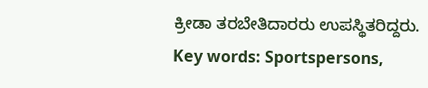ಕ್ರೀಡಾ ತರಬೇತಿದಾರರು ಉಪಸ್ಥಿತರಿದ್ದರು.
Key words: Sportspersons,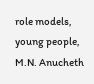role models, young people, M.N. Anucheth